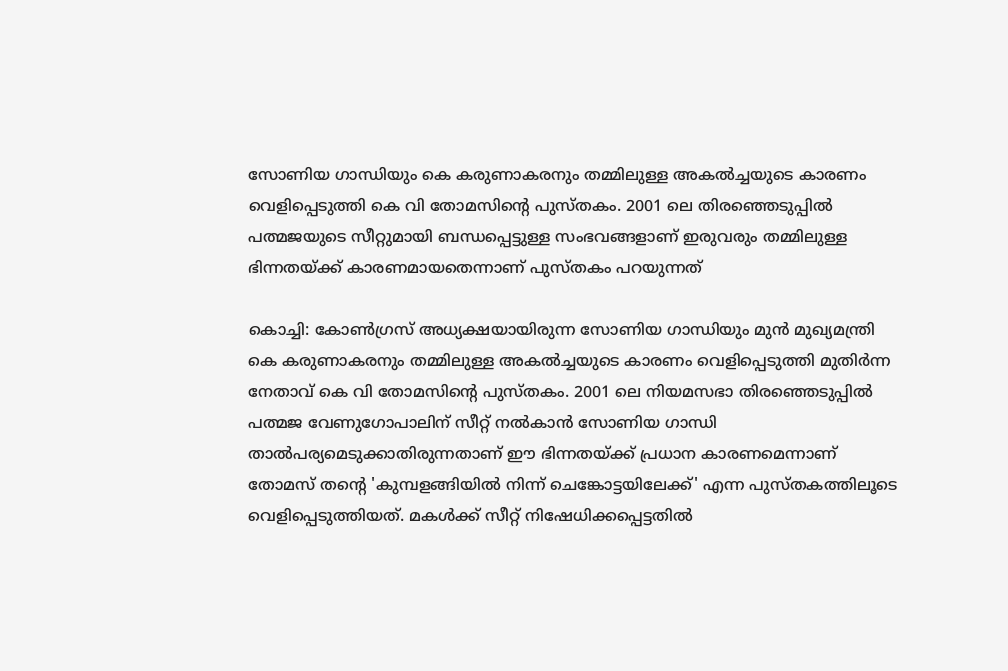സോണിയ ഗാന്ധിയും കെ കരുണാകരനും തമ്മിലുള്ള അകൽച്ചയുടെ കാരണം വെളിപ്പെടുത്തി കെ വി തോമസിന്‍റെ പുസ്തകം. 2001 ലെ തിരഞ്ഞെടുപ്പിൽ പത്മജയുടെ സീറ്റുമായി ബന്ധപ്പെട്ടുള്ള സംഭവങ്ങളാണ് ഇരുവരും തമ്മിലുള്ള ഭിന്നതയ്ക്ക് കാരണമായതെന്നാണ് പുസ്തകം പറയുന്നത്

കൊച്ചി: കോൺഗ്രസ് അധ്യക്ഷയായിരുന്ന സോണിയ ഗാന്ധിയും മുൻ മുഖ്യമന്ത്രി കെ കരുണാകരനും തമ്മിലുള്ള അകൽച്ചയുടെ കാരണം വെളിപ്പെടുത്തി മുതിർന്ന നേതാവ് കെ വി തോമസിന്റെ പുസ്തകം. 2001 ലെ നിയമസഭാ തിരഞ്ഞെടുപ്പിൽ പത്മജ വേണുഗോപാലിന് സീറ്റ് നൽകാൻ സോണിയ ഗാന്ധി താൽപര്യമെടുക്കാതിരുന്നതാണ് ഈ ഭിന്നതയ്ക്ക് പ്രധാന കാരണമെന്നാണ് തോമസ് തന്റെ 'കുമ്പളങ്ങിയിൽ നിന്ന് ചെങ്കോട്ടയിലേക്ക്' എന്ന പുസ്തകത്തിലൂടെ വെളിപ്പെടുത്തിയത്. മകൾക്ക് സീറ്റ് നിഷേധിക്കപ്പെട്ടതിൽ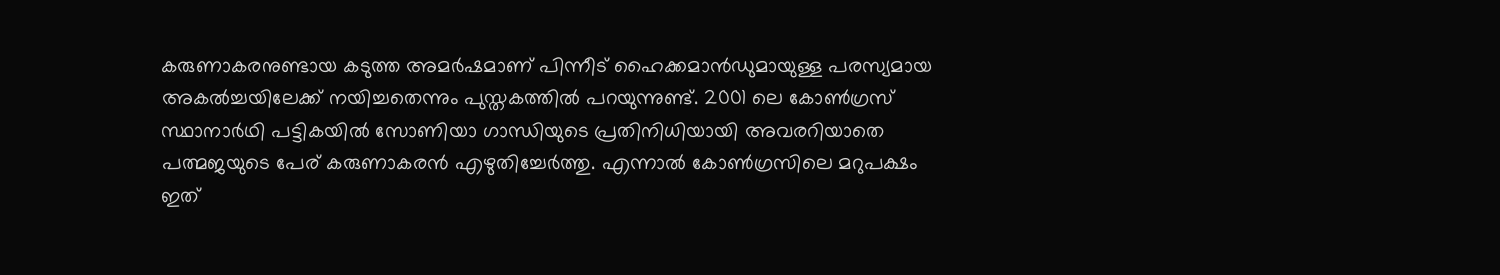കരുണാകരനുണ്ടായ കടുത്ത അമർഷമാണ് പിന്നീട് ഹൈക്കമാൻഡുമായുള്ള പരസ്യമായ അകൽച്ചയിലേക്ക് നയിച്ചതെന്നും പുസ്തകത്തിൽ പറയുന്നുണ്ട്. 2001 ലെ കോൺഗ്രസ് സ്ഥാനാർഥി പട്ടികയിൽ സോണിയാ ഗാന്ധിയുടെ പ്രതിനിധിയായി അവരറിയാതെ പത്മജയുടെ പേര് കരുണാകരൻ എഴുതിച്ചേർത്തു. എന്നാൽ കോൺഗ്രസിലെ മറുപക്ഷം ഇത്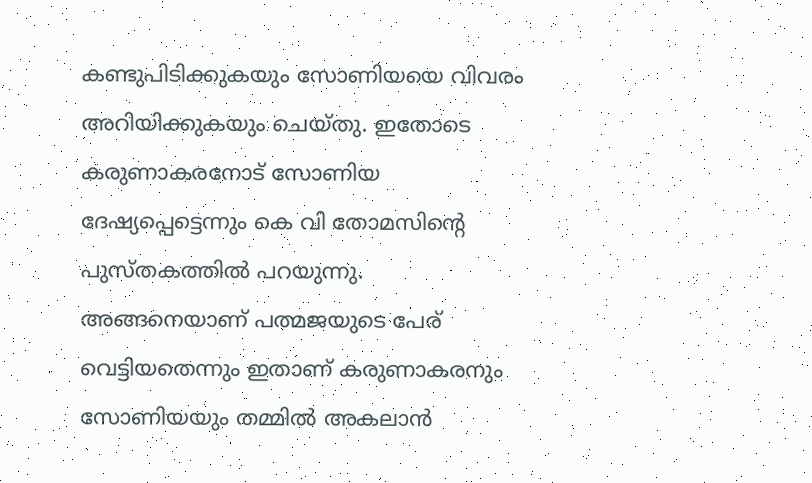കണ്ടുപിടിക്കുകയും സോണിയയെ വിവരം അറിയിക്കുകയും ചെയ്തു. ഇതോടെ കരുണാകരനോട് സോണിയ ദേഷ്യപ്പെട്ടെന്നും കെ വി തോമസിന്‍റെ പുസ്തകത്തിൽ പറയുന്നു. അങ്ങനെയാണ് പത്മജയുടെ പേര് വെട്ടിയതെന്നും ഇതാണ് കരുണാകരനും സോണിയയും തമ്മിൽ അകലാൻ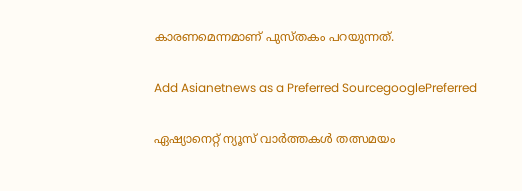കാരണമെന്നമാണ് പുസ്തകം പറയുന്നത്.

Add Asianetnews as a Preferred SourcegooglePreferred

ഏഷ്യാനെറ്റ് ന്യൂസ് വാർത്തകൾ തത്സമയം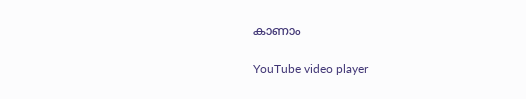കാണാം

YouTube video player